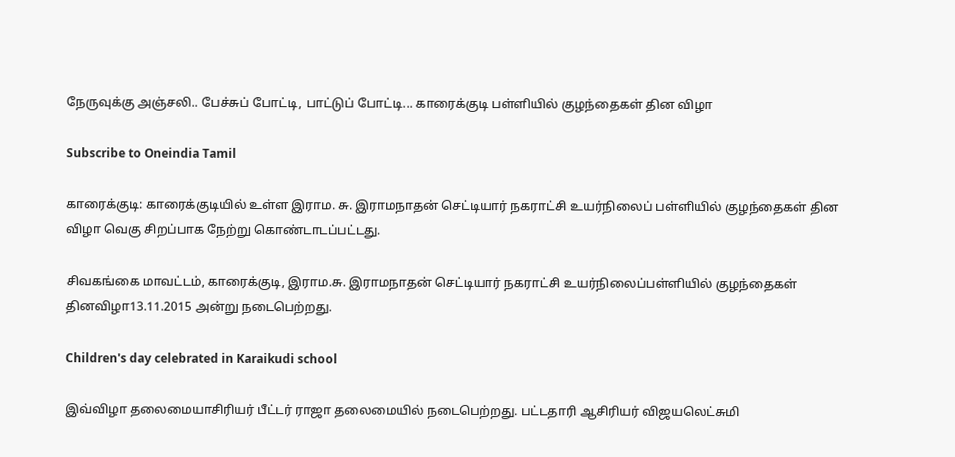நேருவுக்கு அஞ்சலி.. பேச்சுப் போட்டி, பாட்டுப் போட்டி... காரைக்குடி பள்ளியில் குழந்தைகள் தின விழா

Subscribe to Oneindia Tamil

காரைக்குடி: காரைக்குடியில் உள்ள இராம. சு. இராமநாதன் செட்டியார் நகராட்சி உயர்நிலைப் பள்ளியில் குழந்தைகள் தின விழா வெகு சிறப்பாக நேற்று கொண்டாடப்பட்டது.

சிவகங்கை மாவட்டம், காரைக்குடி, இராம.சு. இராமநாதன் செட்டியார் நகராட்சி உயர்நிலைப்பள்ளியில் குழந்தைகள் தினவிழா13.11.2015 அன்று நடைபெற்றது.

Children's day celebrated in Karaikudi school

இவ்விழா தலைமையாசிரியர் பீட்டர் ராஜா தலைமையில் நடைபெற்றது. பட்டதாரி ஆசிரியர் விஜயலெட்சுமி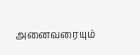அனைவரையும்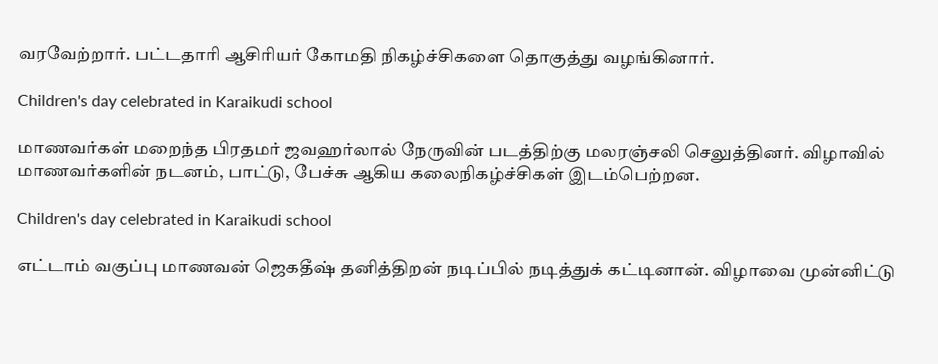வரவேற்றார். பட்டதாரி ஆசிரியர் கோமதி நிகழ்ச்சிகளை தொகுத்து வழங்கினார்.

Children's day celebrated in Karaikudi school

மாணவர்கள் மறைந்த பிரதமர் ஜவஹர்லால் நேருவின் படத்திற்கு மலரஞ்சலி செலுத்தினர். விழாவில் மாணவர்களின் நடனம், பாட்டு, பேச்சு ஆகிய கலைநிகழ்ச்சிகள் இடம்பெற்றன.

Children's day celebrated in Karaikudi school

எட்டாம் வகுப்பு மாணவன் ஜெகதீஷ் தனித்திறன் நடிப்பில் நடித்துக் கட்டினான். விழாவை முன்னிட்டு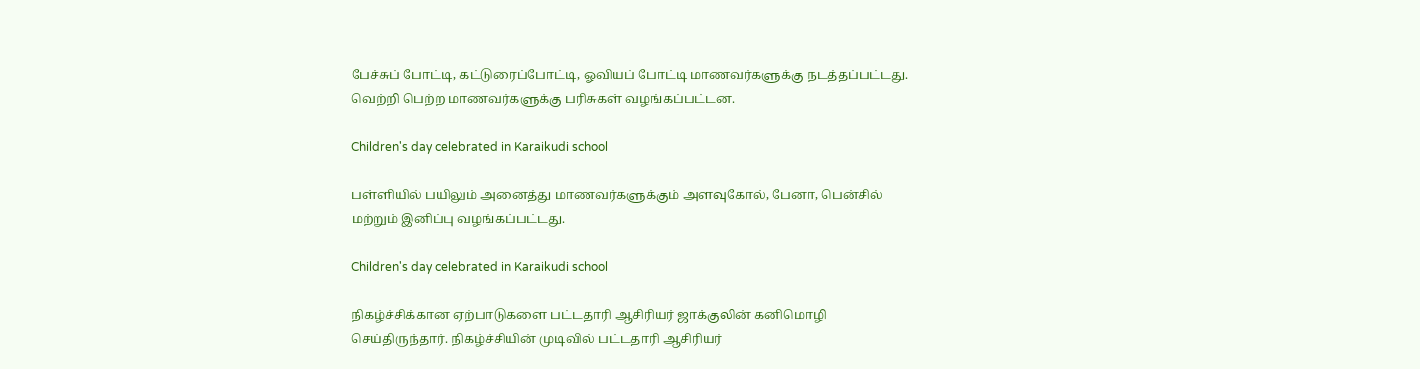பேச்சுப் போட்டி, கட்டுரைப்போட்டி, ஓவியப் போட்டி மாணவர்களுக்கு நடத்தப்பட்டது. வெற்றி பெற்ற மாணவர்களுக்கு பரிசுகள் வழங்கப்பட்டன.

Children's day celebrated in Karaikudi school

பள்ளியில் பயிலும் அனைத்து மாணவர்களுக்கும் அளவுகோல், பேனா, பென்சில் மற்றும் இனிப்பு வழங்கப்பட்டது.

Children's day celebrated in Karaikudi school

நிகழ்ச்சிக்கான ஏற்பாடுகளை பட்டதாரி ஆசிரியர் ஜாக்குலின் கனிமொழி செய்திருந்தார். நிகழ்ச்சியின் முடிவில் பட்டதாரி ஆசிரியர்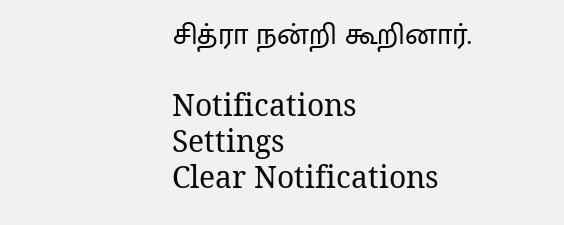சித்ரா நன்றி கூறினார்.

Notifications
Settings
Clear Notifications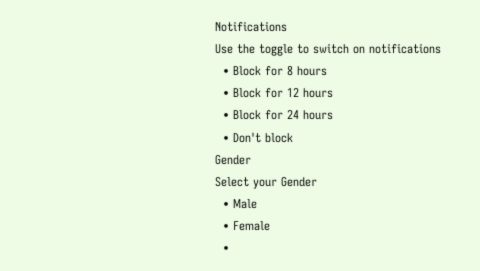Notifications
Use the toggle to switch on notifications
  • Block for 8 hours
  • Block for 12 hours
  • Block for 24 hours
  • Don't block
Gender
Select your Gender
  • Male
  • Female
  •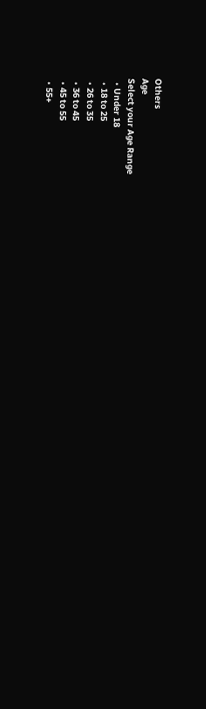Others
Age
Select your Age Range
  • Under 18
  • 18 to 25
  • 26 to 35
  • 36 to 45
  • 45 to 55
  • 55+